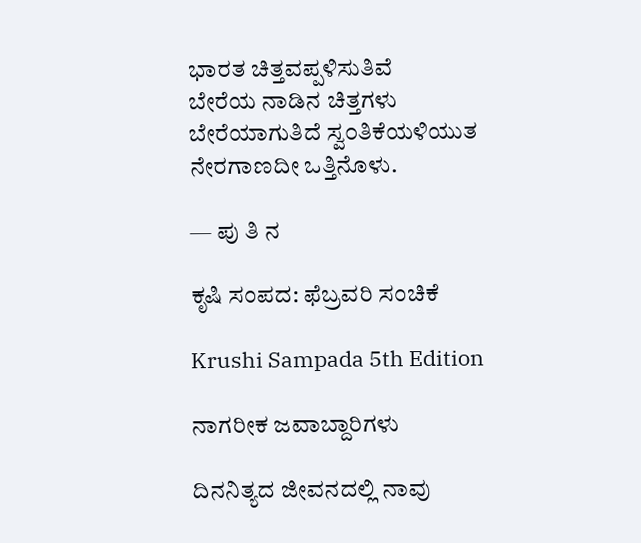ಭಾರತ ಚಿತ್ತವಪ್ಪಳಿಸುತಿವೆ
ಬೇರೆಯ ನಾಡಿನ ಚಿತ್ತಗಳು
ಬೇರೆಯಾಗುತಿದೆ ಸ್ವ೦ತಿಕೆಯಳಿಯುತ
ನೇರಗಾಣದೀ ಒತ್ತಿನೊಳು.

— ಪು ತಿ ನ

ಕೃಷಿ ಸಂಪದ: ಫೆಬ್ರವರಿ ಸಂಚಿಕೆ

Krushi Sampada 5th Edition

ನಾಗರೀಕ ಜವಾಬ್ದಾರಿಗಳು

ದಿನನಿತ್ಯದ ಜೀವನದಲ್ಲಿ ನಾವು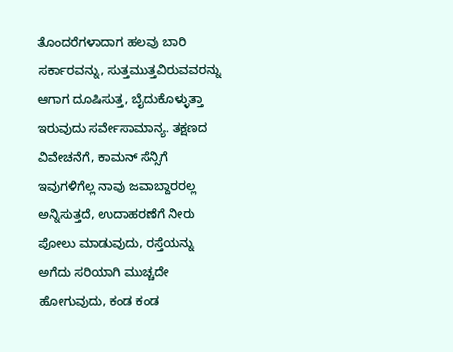ತೊಂದರೆಗಳಾದಾಗ ಹಲವು ಬಾರಿ ಸರ್ಕಾರವನ್ನು, ಸುತ್ತಮುತ್ತವಿರುವವರನ್ನು ಆಗಾಗ ದೂಷಿಸುತ್ತ, ಬೈದುಕೊಳ್ಳುತ್ತಾ ಇರುವುದು ಸರ್ವೇಸಾಮಾನ್ಯ. ತಕ್ಷಣದ ವಿವೇಚನೆಗೆ, ಕಾಮನ್ ಸೆನ್ಸಿಗೆ ಇವುಗಳಿಗೆಲ್ಲ ನಾವು ಜವಾಬ್ದಾರರಲ್ಲ ಅನ್ನಿಸುತ್ತದೆ, ಉದಾಹರಣೆಗೆ ನೀರು ಪೋಲು ಮಾಡುವುದು, ರಸ್ತೆಯನ್ನು ಅಗೆದು ಸರಿಯಾಗಿ ಮುಚ್ಚದೇ ಹೋಗುವುದು, ಕಂಡ ಕಂಡ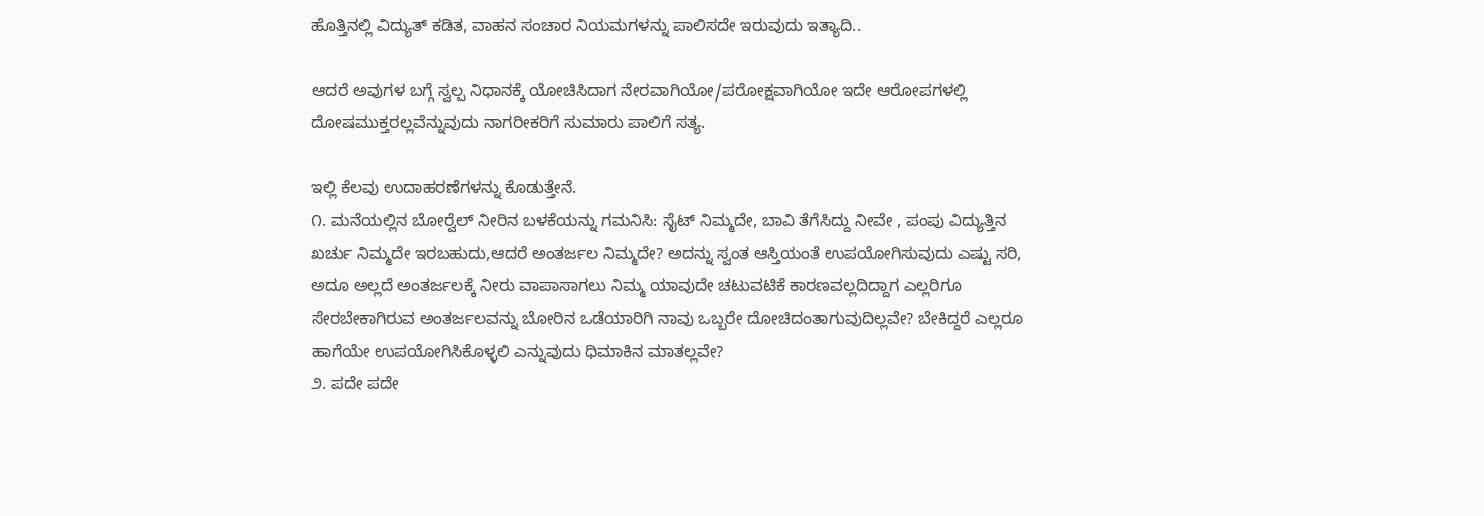ಹೊತ್ತಿನಲ್ಲಿ ವಿದ್ಯುತ್ ಕಡಿತ, ವಾಹನ ಸಂಚಾರ ನಿಯಮಗಳನ್ನು ಪಾಲಿಸದೇ ಇರುವುದು ಇತ್ಯಾದಿ..

ಆದರೆ ಅವುಗಳ ಬಗ್ಗೆ ಸ್ವಲ್ಪ ನಿಧಾನಕ್ಕೆ ಯೋಚಿಸಿದಾಗ ನೇರವಾಗಿಯೋ/ಪರೋಕ್ಷವಾಗಿಯೋ ಇದೇ ಆರೋಪಗಳಲ್ಲಿ ದೋಷಮುಕ್ತರಲ್ಲವೆನ್ನುವುದು ನಾಗರೀಕರಿಗೆ ಸುಮಾರು ಪಾಲಿಗೆ ಸತ್ಯ.

ಇಲ್ಲಿ ಕೆಲವು ಉದಾಹರಣೆಗಳನ್ನು ಕೊಡುತ್ತೇನೆ.
೧. ಮನೆಯಲ್ಲಿನ ಬೋರ್‍ವೆಲ್ ನೀರಿನ ಬಳಕೆಯನ್ನು ಗಮನಿಸಿ: ಸೈಟ್ ನಿಮ್ಮದೇ, ಬಾವಿ ತೆಗೆಸಿದ್ದು ನೀವೇ , ಪಂಪು ವಿದ್ಯುತ್ತಿನ ಖರ್ಚು ನಿಮ್ಮದೇ ಇರಬಹುದು,ಆದರೆ ಅಂತರ್ಜಲ ನಿಮ್ಮದೇ? ಅದನ್ನು ಸ್ವಂತ ಆಸ್ತಿಯಂತೆ ಉಪಯೋಗಿಸುವುದು ಎಷ್ಟು ಸರಿ, ಅದೂ ಅಲ್ಲದೆ ಅಂತರ್ಜಲಕ್ಕೆ ನೀರು ವಾಪಾಸಾಗಲು ನಿಮ್ಮ ಯಾವುದೇ ಚಟುವಟಿಕೆ ಕಾರಣವಲ್ಲದಿದ್ದಾಗ ಎಲ್ಲರಿಗೂ ಸೇರಬೇಕಾಗಿರುವ ಅಂತರ್ಜಲವನ್ನು ಬೋರಿನ ಒಡೆಯಾರಿಗಿ ನಾವು ಒಬ್ಬರೇ ದೋಚಿದಂತಾಗುವುದಿಲ್ಲವೇ? ಬೇಕಿದ್ದರೆ ಎಲ್ಲರೂ ಹಾಗೆಯೇ ಉಪಯೋಗಿಸಿಕೊಳ್ಳಲಿ ಎನ್ನುವುದು ಧಿಮಾಕಿನ ಮಾತಲ್ಲವೇ?
೨. ಪದೇ ಪದೇ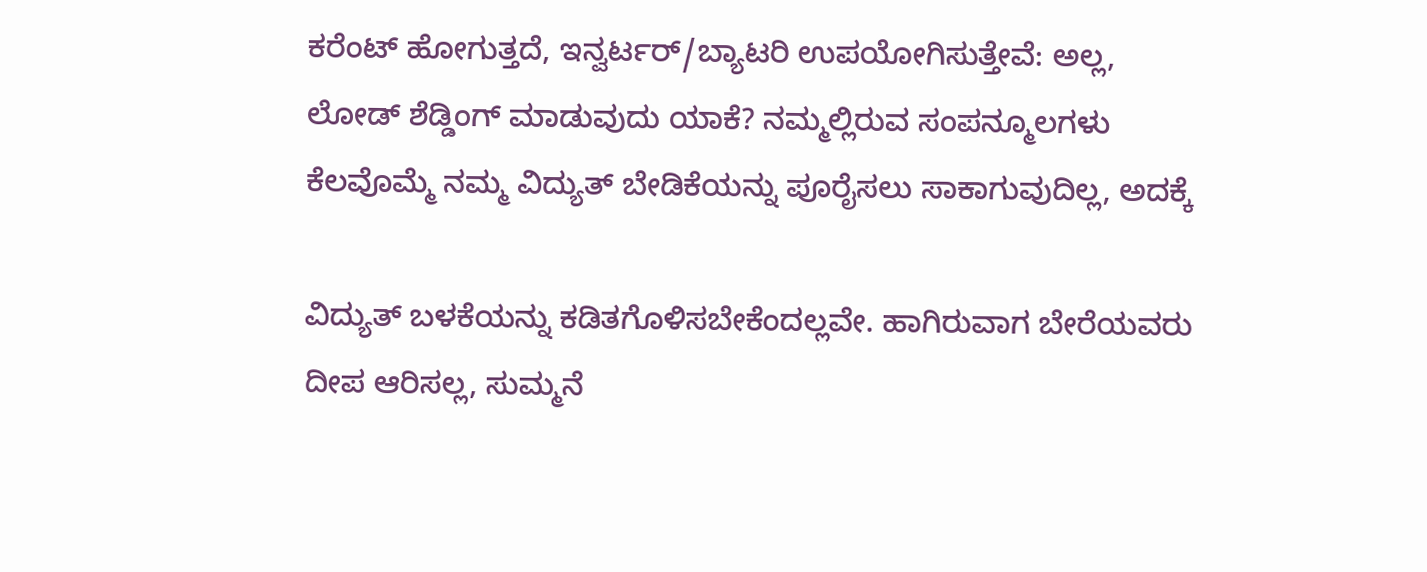ಕರೆಂಟ್ ಹೋಗುತ್ತದೆ, ಇನ್ವರ್ಟರ್/ಬ್ಯಾಟರಿ ಉಪಯೋಗಿಸುತ್ತೇವೆ: ಅಲ್ಲ, ಲೋಡ್ ಶೆಡ್ಡಿಂಗ್ ಮಾಡುವುದು ಯಾಕೆ? ನಮ್ಮಲ್ಲಿರುವ ಸಂಪನ್ಮೂಲಗಳು ಕೆಲವೊಮ್ಮೆ ನಮ್ಮ ವಿದ್ಯುತ್ ಬೇಡಿಕೆಯನ್ನು ಪೂರೈಸಲು ಸಾಕಾಗುವುದಿಲ್ಲ, ಅದಕ್ಕೆ

ವಿದ್ಯುತ್ ಬಳಕೆಯನ್ನು ಕಡಿತಗೊಳಿಸಬೇಕೆಂದಲ್ಲವೇ. ಹಾಗಿರುವಾಗ ಬೇರೆಯವರು ದೀಪ ಆರಿಸಲ್ಲ, ಸುಮ್ಮನೆ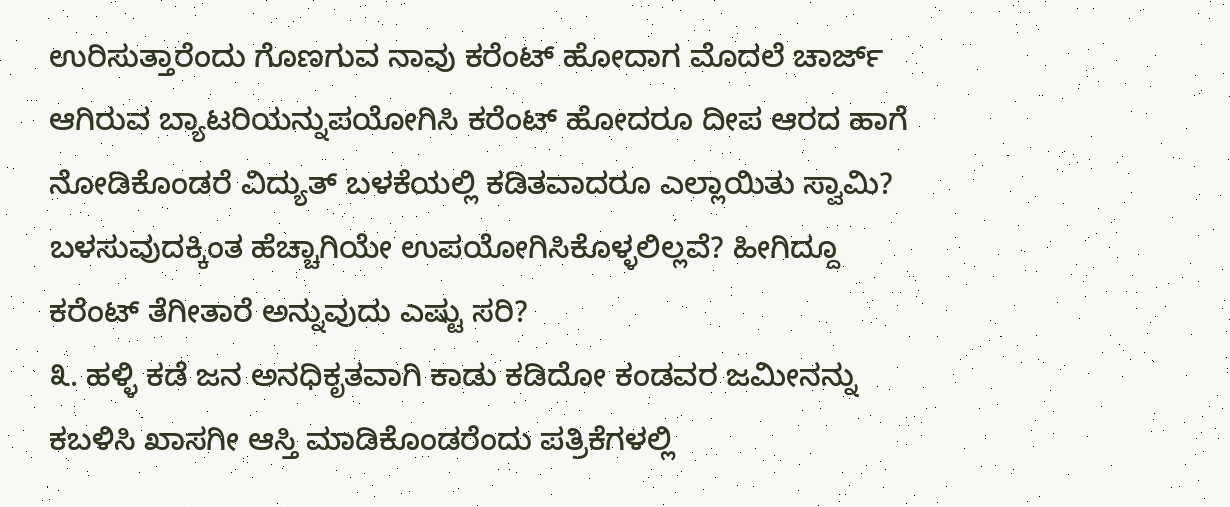ಉರಿಸುತ್ತಾರೆಂದು ಗೊಣಗುವ ನಾವು ಕರೆಂಟ್ ಹೋದಾಗ ಮೊದಲೆ ಚಾರ್ಜ್ ಆಗಿರುವ ಬ್ಯಾಟರಿಯನ್ನುಪಯೋಗಿಸಿ ಕರೆಂಟ್ ಹೋದರೂ ದೀಪ ಆರದ ಹಾಗೆ ನೋಡಿಕೊಂಡರೆ ವಿದ್ಯುತ್ ಬಳಕೆಯಲ್ಲಿ ಕಡಿತವಾದರೂ ಎಲ್ಲಾಯಿತು ಸ್ವಾಮಿ? ಬಳಸುವುದಕ್ಕಿಂತ ಹೆಚ್ಚಾಗಿಯೇ ಉಪಯೋಗಿಸಿಕೊಳ್ಳಲಿಲ್ಲವೆ? ಹೀಗಿದ್ದೂ ಕರೆಂಟ್ ತೆಗೀತಾರೆ ಅನ್ನುವುದು ಎಷ್ಟು ಸರಿ?
೩. ಹಳ್ಳಿ ಕಡೆ ಜನ ಅನಧಿಕೃತವಾಗಿ ಕಾಡು ಕಡಿದೋ ಕಂಡವರ ಜಮೀನನ್ನು ಕಬಳಿಸಿ ಖಾಸಗೀ ಆಸ್ತಿ ಮಾಡಿಕೊಂಡರೆಂದು ಪತ್ರಿಕೆಗಳಲ್ಲಿ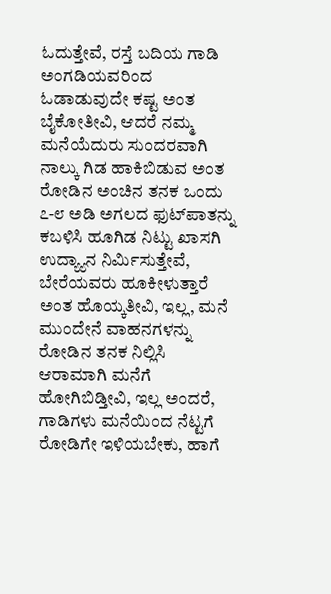ಓದುತ್ತೇವೆ, ರಸ್ತೆ ಬದಿಯ ಗಾಡಿ ಅಂಗಡಿಯವರಿಂದ ಓಡಾಡುವುದೇ ಕಷ್ಟ ಅಂತ ಬೈಕೋತೀವಿ, ಆದರೆ ನಮ್ಮ ಮನೆಯೆದುರು ಸುಂದರವಾಗಿ ನಾಲ್ಕು ಗಿಡ ಹಾಕಿಬಿಡುವ ಅಂತ ರೋಡಿನ ಅಂಚಿನ ತನಕ ಒಂದು ೭-೮ ಅಡಿ ಅಗಲದ ಫುಟ್‍ಪಾತನ್ನು ಕಬಳಿಸಿ ಹೂಗಿಡ ನಿಟ್ಟು ಖಾಸಗಿ ಉದ್ಯ್ಯಾನ ನಿರ್ಮಿಸುತ್ತೇವೆ, ಬೇರೆಯವರು ಹೂಕೀಳುತ್ತಾರೆ ಅಂತ ಹೊಯ್ಕತೀವಿ, ಇಲ್ಲ, ಮನೆ ಮುಂದೇನೆ ವಾಹನಗಳನ್ನು ರೋಡಿನ ತನಕ ನಿಲ್ಲಿಸಿ ಆರಾಮಾಗಿ ಮನೆಗೆ ಹೋಗಿಬಿಡ್ತೀವಿ, ಇಲ್ಲ ಅಂದರೆ, ಗಾಡಿಗಳು ಮನೆಯಿಂದ ನೆಟ್ಟಗೆ ರೋಡಿಗೇ ಇಳಿಯಬೇಕು, ಹಾಗೆ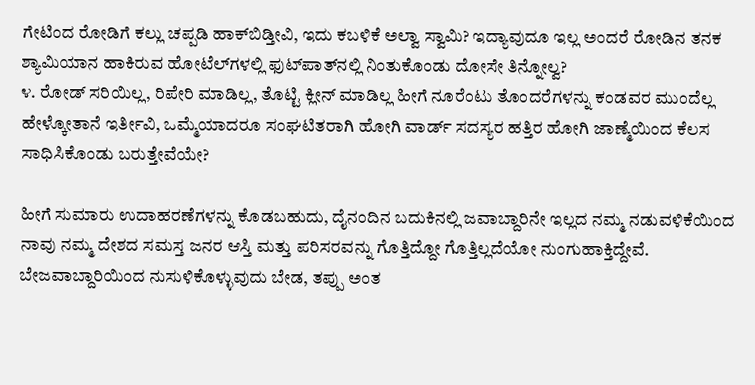ಗೇಟಿಂದ ರೋಡಿಗೆ ಕಲ್ಲು ಚಪ್ಪಡಿ ಹಾಕ್‍ಬಿಡ್ತೀವಿ, ಇದು ಕಬಳಿಕೆ ಅಲ್ವಾ ಸ್ವಾಮಿ? ಇದ್ಯಾವುದೂ ಇಲ್ಲ ಅಂದರೆ ರೋಡಿನ ತನಕ ಶ್ಯಾಮಿಯಾನ ಹಾಕಿರುವ ಹೋಟೆಲ್‍ಗಳಲ್ಲಿ ಫುಟ್‍ಪಾತ್‍ನಲ್ಲಿ ನಿಂತುಕೊಂಡು ದೋಸೇ ತಿನ್ನೋಲ್ವ?
೪. ರೋಡ್ ಸರಿಯಿಲ್ಲ, ರಿಪೇರಿ ಮಾಡಿಲ್ಲ, ತೊಟ್ಟಿ ಕ್ಲೀನ್ ಮಾಡಿಲ್ಲ ಹೀಗೆ ನೂರೆಂಟು ತೊಂದರೆಗಳನ್ನು ಕಂಡವರ ಮುಂದೆಲ್ಲ ಹೇಳ್ಕೋತಾನೆ ಇರ್ತೀವಿ, ಒಮ್ಮೆಯಾದರೂ ಸಂಘಟಿತರಾಗಿ ಹೋಗಿ ವಾರ್ಡ್ ಸದಸ್ಯರ ಹತ್ತಿರ ಹೋಗಿ ಜಾಣ್ಮೆಯಿಂದ ಕೆಲಸ ಸಾಧಿಸಿಕೊಂಡು ಬರುತ್ತೇವೆಯೇ?

ಹೀಗೆ ಸುಮಾರು ಉದಾಹರಣೆಗಳನ್ನು ಕೊಡಬಹುದು, ದೈನಂದಿನ ಬದುಕಿನಲ್ಲಿ ಜವಾಬ್ದಾರಿನೇ ಇಲ್ಲದ ನಮ್ಮ ನಡುವಳಿಕೆಯಿಂದ ನಾವು ನಮ್ಮ ದೇಶದ ಸಮಸ್ತ ಜನರ ಆಸ್ತಿ ಮತ್ತು ಪರಿಸರವನ್ನು ಗೊತ್ತಿದ್ದೋ ಗೊತ್ತಿಲ್ಲದೆಯೋ ನುಂಗುಹಾಕ್ತಿದ್ದೇವೆ. ಬೇಜವಾಬ್ದಾರಿಯಿಂದ ನುಸುಳಿಕೊಳ್ಳುವುದು ಬೇಡ, ತಪ್ಪು ಅಂತ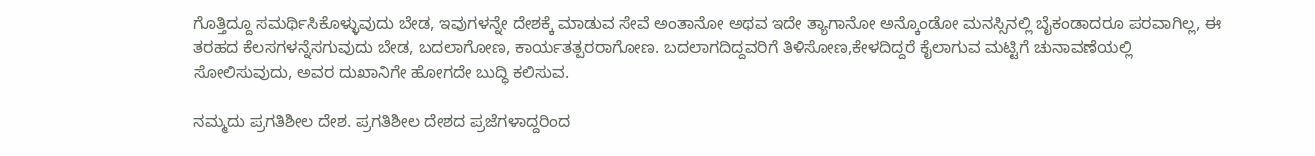ಗೊತ್ತಿದ್ದೂ ಸಮರ್ಥಿಸಿಕೊಳ್ಳುವುದು ಬೇಡ, ಇವುಗಳನ್ನೇ ದೇಶಕ್ಕೆ ಮಾಡುವ ಸೇವೆ ಅಂತಾನೋ ಅಥವ ಇದೇ ತ್ಯಾಗಾನೋ ಅನ್ಕೊಂಡೋ ಮನಸ್ಸಿನಲ್ಲಿ ಬೈಕಂಡಾದರೂ ಪರವಾಗಿಲ್ಲ, ಈ ತರಹದ ಕೆಲಸಗಳನ್ನೆಸಗುವುದು ಬೇಡ, ಬದಲಾಗೋಣ, ಕಾರ್ಯತತ್ಪರರಾಗೋಣ. ಬದಲಾಗದಿದ್ದವರಿಗೆ ತಿಳಿಸೋಣ,ಕೇಳದಿದ್ದರೆ ಕೈಲಾಗುವ ಮಟ್ಟಿಗೆ ಚುನಾವಣೆಯಲ್ಲಿ ಸೋಲಿಸುವುದು, ಅವರ ದುಖಾನಿಗೇ ಹೋಗದೇ ಬುದ್ಧಿ ಕಲಿಸುವ.

ನಮ್ಮದು ಪ್ರಗತಿಶೀಲ ದೇಶ. ಪ್ರಗತಿಶೀಲ ದೇಶದ ಪ್ರಜೆಗಳಾದ್ದರಿಂದ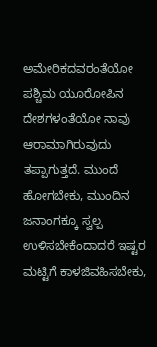ಅಮೇರಿಕದವರಂತೆಯೋ ಪಶ್ಚಿಮ ಯೂರೋಪಿನ ದೇಶಗಳಂತೆಯೋ ನಾವು ಆರಾಮಾಗಿರುವುದು ತಪ್ಪಾಗುತ್ತದೆ. ಮುಂದೆ ಹೋಗಬೇಕು, ಮುಂದಿನ ಜನಾಂಗಕ್ಕೂ ಸ್ವಲ್ಪ ಉಳಿಸಬೇಕೆಂದಾದರೆ ಇಷ್ಟರ ಮಟ್ಟಿಗೆ ಕಾಳಜಿವಹಿಸಬೇಕು,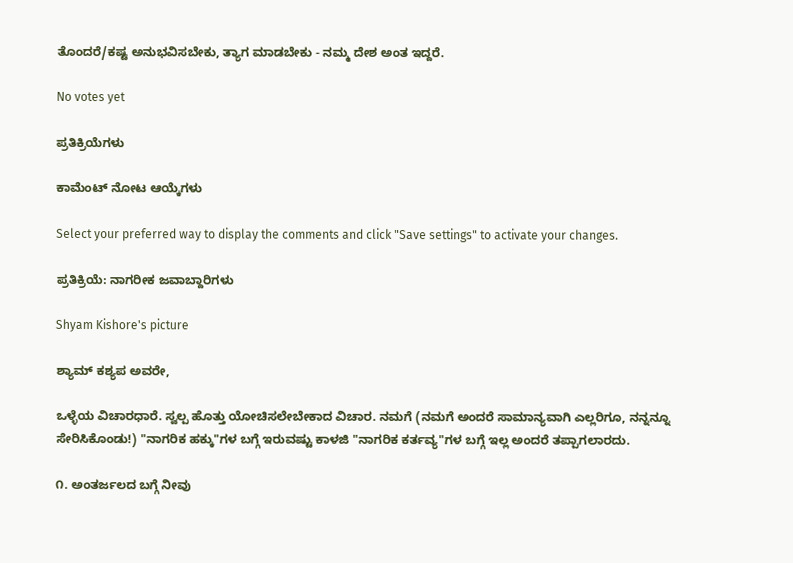ತೊಂದರೆ/ಕಷ್ಟ ಅನುಭವಿಸಬೇಕು, ತ್ಯಾಗ ಮಾಡಬೇಕು - ನಮ್ಮ ದೇಶ ಅಂತ ಇದ್ದರೆ.

No votes yet

ಪ್ರತಿಕ್ರಿಯೆಗಳು

ಕಾಮೆಂಟ್ ನೋಟ ಆಯ್ಕೆಗಳು

Select your preferred way to display the comments and click "Save settings" to activate your changes.

ಪ್ರತಿಕ್ರಿಯೆ: ನಾಗರೀಕ ಜವಾಬ್ದಾರಿಗಳು

Shyam Kishore's picture

ಶ್ಯಾಮ್ ಕಶ್ಯಪ ಅವರೇ,

ಒಳ್ಳೆಯ ವಿಚಾರಧಾರೆ. ಸ್ವಲ್ಪ ಹೊತ್ತು ಯೋಚಿಸಲೇಬೇಕಾದ ವಿಚಾರ. ನಮಗೆ (ನಮಗೆ ಅಂದರೆ ಸಾಮಾನ್ಯವಾಗಿ ಎಲ್ಲರಿಗೂ, ನನ್ನನ್ನೂ ಸೇರಿಸಿಕೊಂಡು!) "ನಾಗರಿಕ ಹಕ್ಕು"ಗಳ ಬಗ್ಗೆ ಇರುವಷ್ಟು ಕಾಳಜಿ "ನಾಗರಿಕ ಕರ್ತವ್ಯ"ಗಳ ಬಗ್ಗೆ ಇಲ್ಲ ಅಂದರೆ ತಪ್ಪಾಗಲಾರದು.

೧. ಅಂತರ್ಜಲದ ಬಗ್ಗೆ ನೀವು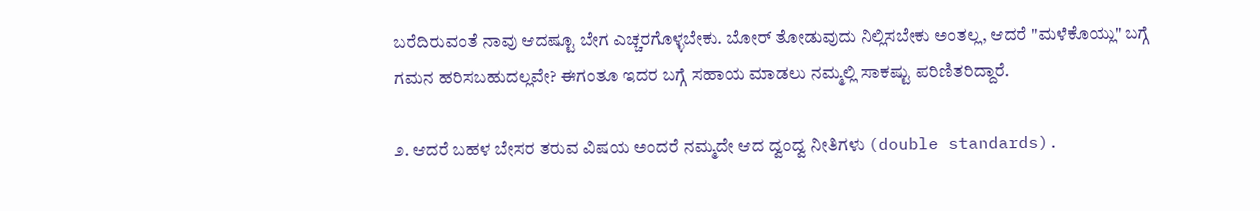ಬರೆದಿರುವಂತೆ ನಾವು ಆದಷ್ಟೂ ಬೇಗ ಎಚ್ಚರಗೊಳ್ಳಬೇಕು. ಬೋರ್ ತೋಡುವುದು ನಿಲ್ಲಿಸಬೇಕು ಅಂತಲ್ಲ, ಆದರೆ "ಮಳೆಕೊಯ್ಲು" ಬಗ್ಗೆ ಗಮನ ಹರಿಸಬಹುದಲ್ಲವೇ? ಈಗಂತೂ ಇದರ ಬಗ್ಗೆ ಸಹಾಯ ಮಾಡಲು ನಮ್ಮಲ್ಲಿ ಸಾಕಷ್ಟು ಪರಿಣಿತರಿದ್ದಾರೆ.

೨. ಆದರೆ ಬಹಳ ಬೇಸರ ತರುವ ವಿಷಯ ಅಂದರೆ ನಮ್ಮದೇ ಆದ ದ್ವಂದ್ವ ನೀತಿಗಳು (double standards).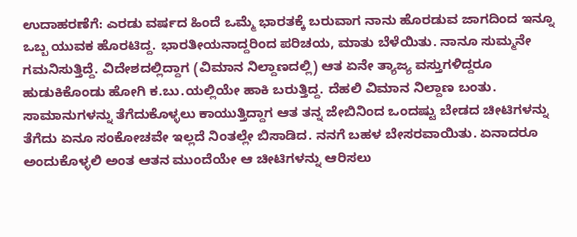ಉದಾಹರಣೆಗೆ: ಎರಡು ವರ್ಷದ ಹಿಂದೆ ಒಮ್ಮೆ ಭಾರತಕ್ಕೆ ಬರುವಾಗ ನಾನು ಹೊರಡುವ ಜಾಗದಿಂದ ಇನ್ನೂ ಒಬ್ಬ ಯುವಕ ಹೊರಟಿದ್ದ. ಭಾರತೀಯನಾದ್ದರಿಂದ ಪರಿಚಯ, ಮಾತು ಬೆಳೆಯಿತು. ನಾನೂ ಸುಮ್ಮನೇ ಗಮನಿಸುತ್ತಿದ್ದೆ. ವಿದೇಶದಲ್ಲಿದ್ದಾಗ (ವಿಮಾನ ನಿಲ್ದಾಣದಲ್ಲಿ) ಆತ ಏನೇ ತ್ಯಾಜ್ಯ ವಸ್ತುಗಳಿದ್ದರೂ ಹುಡುಕಿಕೊಂಡು ಹೋಗಿ ಕ.ಬು.ಯಲ್ಲಿಯೇ ಹಾಕಿ ಬರುತ್ತಿದ್ದ. ದೆಹಲಿ ವಿಮಾನ ನಿಲ್ದಾಣ ಬಂತು. ಸಾಮಾನುಗಳನ್ನು ತೆಗೆದುಕೊಳ್ಳಲು ಕಾಯುತ್ತಿದ್ದಾಗ ಆತ ತನ್ನ ಜೇಬಿನಿಂದ ಒಂದಷ್ಟು ಬೇಡದ ಚೀಟಿಗಳನ್ನು ತೆಗೆದು ಏನೂ ಸಂಕೋಚವೇ ಇಲ್ಲದೆ ನಿಂತಲ್ಲೇ ಬಿಸಾಡಿದ. ನನಗೆ ಬಹಳ ಬೇಸರವಾಯಿತು. ಏನಾದರೂ ಅಂದುಕೊಳ್ಳಲಿ ಅಂತ ಆತನ ಮುಂದೆಯೇ ಆ ಚೀಟಿಗಳನ್ನು ಆರಿಸಲು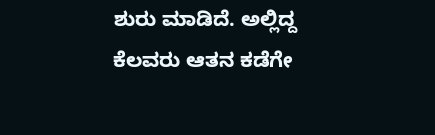ಶುರು ಮಾಡಿದೆ. ಅಲ್ಲಿದ್ದ ಕೆಲವರು ಆತನ ಕಡೆಗೇ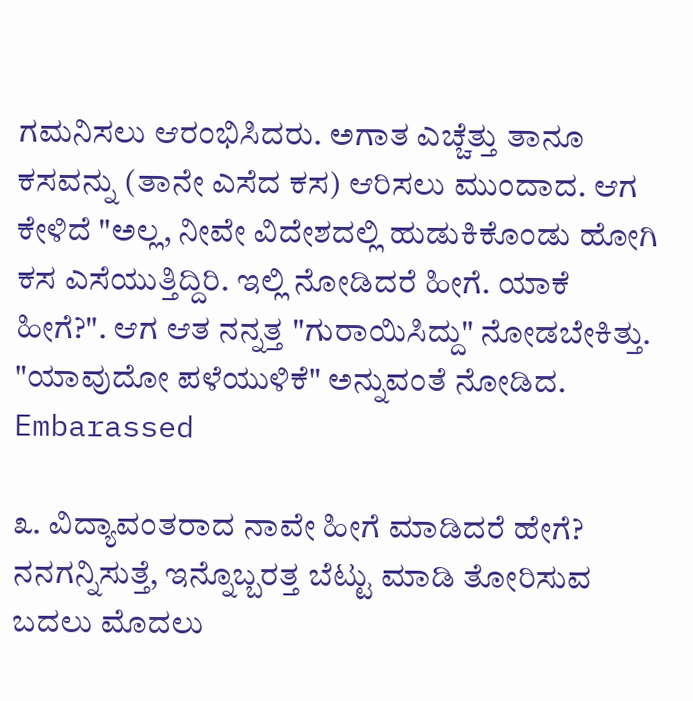ಗಮನಿಸಲು ಆರಂಭಿಸಿದರು. ಅಗಾತ ಎಚ್ಚೆತ್ತು ತಾನೂ ಕಸವನ್ನು (ತಾನೇ ಎಸೆದ ಕಸ) ಆರಿಸಲು ಮುಂದಾದ. ಆಗ ಕೇಳಿದೆ "ಅಲ್ಲ, ನೀವೇ ವಿದೇಶದಲ್ಲಿ ಹುಡುಕಿಕೊಂಡು ಹೋಗಿ ಕಸ ಎಸೆಯುತ್ತಿದ್ದಿರಿ. ಇಲ್ಲಿ ನೋಡಿದರೆ ಹೀಗೆ. ಯಾಕೆ ಹೀಗೆ?". ಆಗ ಆತ ನನ್ನತ್ತ "ಗುರಾಯಿಸಿದ್ದು" ನೋಡಬೇಕಿತ್ತು. "ಯಾವುದೋ ಪಳೆಯುಳಿಕೆ" ಅನ್ನುವಂತೆ ನೋಡಿದ. Embarassed

೩. ವಿದ್ಯಾವಂತರಾದ ನಾವೇ ಹೀಗೆ ಮಾಡಿದರೆ ಹೇಗೆ? ನನಗನ್ನಿಸುತ್ತೆ, ಇನ್ನೊಬ್ಬರತ್ತ ಬೆಟ್ಟು ಮಾಡಿ ತೋರಿಸುವ ಬದಲು ಮೊದಲು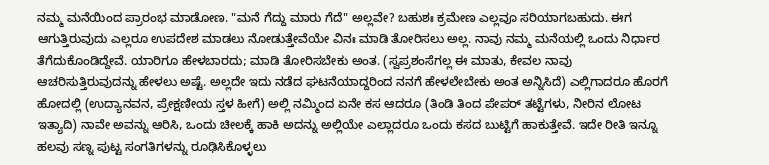ನಮ್ಮ ಮನೆಯಿಂದ ಪ್ರಾರಂಭ ಮಾಡೋಣ. "ಮನೆ ಗೆದ್ದು ಮಾರು ಗೆದೆ" ಅಲ್ಲವೇ? ಬಹುಶಃ ಕ್ರಮೇಣ ಎಲ್ಲವೂ ಸರಿಯಾಗಬಹುದು. ಈಗ ಆಗುತ್ತಿರುವುದು ಎಲ್ಲರೂ ಉಪದೇಶ ಮಾಡಲು ನೋಡುತ್ತೇವೆಯೇ ವಿನಃ ಮಾಡಿ ತೋರಿಸಲು ಅಲ್ಲ. ನಾವು ನಮ್ಮ ಮನೆಯಲ್ಲಿ ಒಂದು ನಿರ್ಧಾರ ತೆಗೆದುಕೊಂಡಿದ್ದೇವೆ. ಯಾರಿಗೂ ಹೇಳಬಾರದು; ಮಾಡಿ ತೋರಿಸಬೇಕು ಅಂತ. (ಸ್ವಪ್ರಶಂಸೆಗಲ್ಲ ಈ ಮಾತು, ಕೇವಲ ನಾವು ಆಚರಿಸುತ್ತಿರುವುದನ್ನು ಹೇಳಲು ಅಷ್ಟೆ. ಅಲ್ಲದೇ ಇದು ನಡೆದ ಘಟನೆಯಾದ್ದರಿಂದ ನನಗೆ ಹೇಳಲೇಬೇಕು ಅಂತ ಅನ್ನಿಸಿದೆ) ಎಲ್ಲಿಗಾದರೂ ಹೊರಗೆ ಹೋದಲ್ಲಿ (ಉದ್ಯಾನವನ, ಪ್ರೇಕ್ಷಣೀಯ ಸ್ತಳ ಹೀಗೆ) ಅಲ್ಲಿ ನಮ್ಮಿಂದ ಏನೇ ಕಸ ಆದರೂ (ತಿಂಡಿ ತಿಂದ ಪೇಪರ್ ತಟ್ಟೆಗಳು, ನೀರಿನ ಲೋಟ ಇತ್ಯಾದಿ) ನಾವೇ ಅವನ್ನು ಆರಿಸಿ, ಒಂದು ಚೀಲಕ್ಕೆ ಹಾಕಿ ಅದನ್ನು ಅಲ್ಲಿಯೇ ಎಲ್ಲಾದರೂ ಒಂದು ಕಸದ ಬುಟ್ಟಿಗೆ ಹಾಕುತ್ತೇವೆ. ಇದೇ ರೀತಿ ಇನ್ನೂ ಹಲವು ಸಣ್ನ ಪುಟ್ಟ ಸಂಗತಿಗಳನ್ನು ರೂಢಿಸಿಕೊಳ್ಳಲು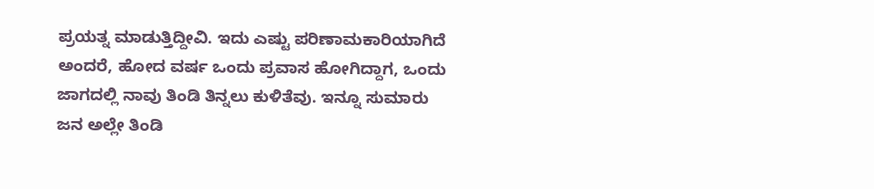ಪ್ರಯತ್ನ ಮಾಡುತ್ತಿದ್ದೀವಿ. ಇದು ಎಷ್ಟು ಪರಿಣಾಮಕಾರಿಯಾಗಿದೆ ಅಂದರೆ, ಹೋದ ವರ್ಷ ಒಂದು ಪ್ರವಾಸ ಹೋಗಿದ್ದಾಗ, ಒಂದು ಜಾಗದಲ್ಲಿ ನಾವು ತಿಂಡಿ ತಿನ್ನಲು ಕುಳಿತೆವು. ಇನ್ನೂ ಸುಮಾರು ಜನ ಅಲ್ಲೇ ತಿಂಡಿ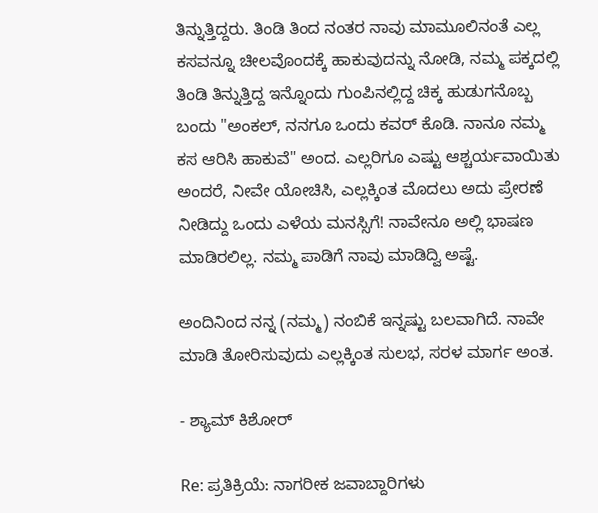ತಿನ್ನುತ್ತಿದ್ದರು. ತಿಂಡಿ ತಿಂದ ನಂತರ ನಾವು ಮಾಮೂಲಿನಂತೆ ಎಲ್ಲ ಕಸವನ್ನೂ ಚೀಲವೊಂದಕ್ಕೆ ಹಾಕುವುದನ್ನು ನೋಡಿ, ನಮ್ಮ ಪಕ್ಕದಲ್ಲಿ ತಿಂಡಿ ತಿನ್ನುತ್ತಿದ್ದ ಇನ್ನೊಂದು ಗುಂಪಿನಲ್ಲಿದ್ದ ಚಿಕ್ಕ ಹುಡುಗನೊಬ್ಬ ಬಂದು "ಅಂಕಲ್, ನನಗೂ ಒಂದು ಕವರ್ ಕೊಡಿ. ನಾನೂ ನಮ್ಮ ಕಸ ಆರಿಸಿ ಹಾಕುವೆ" ಅಂದ. ಎಲ್ಲರಿಗೂ ಎಷ್ಟು ಆಶ್ಚರ್ಯವಾಯಿತು ಅಂದರೆ, ನೀವೇ ಯೋಚಿಸಿ, ಎಲ್ಲಕ್ಕಿಂತ ಮೊದಲು ಅದು ಪ್ರೇರಣೆ ನೀಡಿದ್ದು ಒಂದು ಎಳೆಯ ಮನಸ್ಸಿಗೆ! ನಾವೇನೂ ಅಲ್ಲಿ ಭಾಷಣ ಮಾಡಿರಲಿಲ್ಲ. ನಮ್ಮ ಪಾಡಿಗೆ ನಾವು ಮಾಡಿದ್ವಿ ಅಷ್ಟೆ.

ಅಂದಿನಿಂದ ನನ್ನ (ನಮ್ಮ) ನಂಬಿಕೆ ಇನ್ನಷ್ಟು ಬಲವಾಗಿದೆ. ನಾವೇ ಮಾಡಿ ತೋರಿಸುವುದು ಎಲ್ಲಕ್ಕಿಂತ ಸುಲಭ, ಸರಳ ಮಾರ್ಗ ಅಂತ.

- ಶ್ಯಾಮ್ ಕಿಶೋರ್

Re: ಪ್ರತಿಕ್ರಿಯೆ: ನಾಗರೀಕ ಜವಾಬ್ದಾರಿಗಳು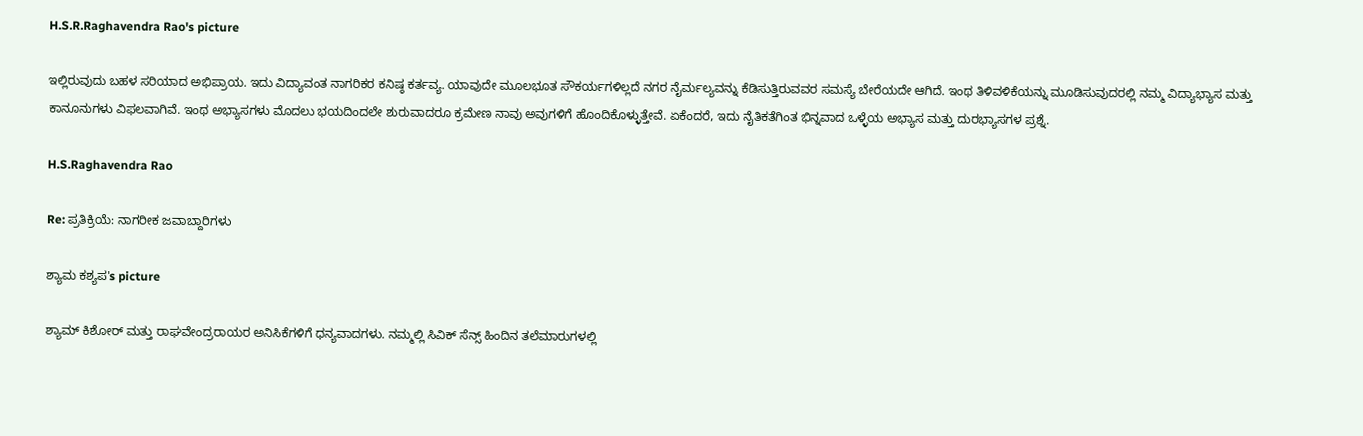H.S.R.Raghavendra Rao's picture

ಇಲ್ಲಿರುವುದು ಬಹಳ ಸರಿಯಾದ ಅಭಿಪ್ರಾಯ. ಇದು ವಿದ್ಯಾವಂತ ನಾಗರಿಕರ ಕನಿಷ್ಠ ಕರ್ತವ್ಯ. ಯಾವುದೇ ಮೂಲಭೂತ ಸೌಕರ್ಯಗಳಿಲ್ಲದೆ ನಗರ ನೈರ್ಮಲ್ಯವನ್ನು ಕೆಡಿಸುತ್ತಿರುವವರ ಸಮಸ್ಯೆ ಬೇರೆಯದೇ ಆಗಿದೆ. ಇಂಥ ತಿಳಿವಳಿಕೆಯನ್ನು ಮೂಡಿಸುವುದರಲ್ಲಿ ನಮ್ಮ ವಿದ್ಯಾಭ್ಯಾಸ ಮತ್ತು ಕಾನೂನುಗಳು ವಿಫಲವಾಗಿವೆ. ಇಂಥ ಅಭ್ಯಾಸಗಳು ಮೊದಲು ಭಯದಿಂದಲೇ ಶುರುವಾದರೂ ಕ್ರಮೇಣ ನಾವು ಅವುಗಳಿಗೆ ಹೊಂದಿಕೊಳ್ಳುತ್ತೇವೆ. ಏಕೆಂದರೆ, ಇದು ನೈತಿಕತೆಗಿಂತ ಭಿನ್ನವಾದ ಒಳ್ಳೆಯ ಅಭ್ಯಾಸ ಮತ್ತು ದುರಭ್ಯಾಸಗಳ ಪ್ರಶ್ನೆ.

H.S.Raghavendra Rao

Re: ಪ್ರತಿಕ್ರಿಯೆ: ನಾಗರೀಕ ಜವಾಬ್ದಾರಿಗಳು

ಶ್ಯಾಮ ಕಶ್ಯಪ's picture

ಶ್ಯಾಮ್ ಕಿಶೋರ್ ಮತ್ತು ರಾಘವೇಂದ್ರರಾಯರ ಅನಿಸಿಕೆಗಳಿಗೆ ಧನ್ಯವಾದಗಳು. ನಮ್ಮಲ್ಲಿ ಸಿವಿಕ್ ಸೆನ್ಸ್ ಹಿಂದಿನ ತಲೆಮಾರುಗಳಲ್ಲಿ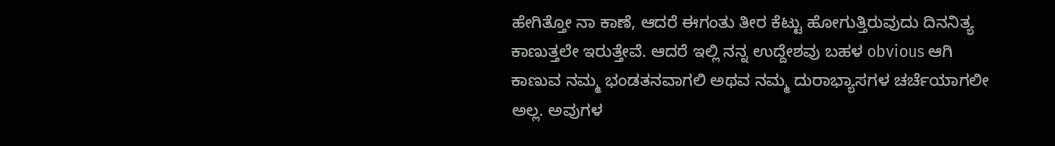ಹೇಗಿತ್ತೋ ನಾ ಕಾಣೆ, ಆದರೆ ಈಗಂತು ತೀರ ಕೆಟ್ಟು ಹೋಗುತ್ತಿರುವುದು ದಿನನಿತ್ಯ ಕಾಣುತ್ತಲೇ ಇರುತ್ತೇವೆ. ಆದರೆ ಇಲ್ಲಿ ನನ್ನ ಉದ್ದೇಶವು ಬಹಳ obvious ಆಗಿ ಕಾಣುವ ನಮ್ಮ ಭಂಡತನವಾಗಲಿ ಅಥವ ನಮ್ಮ ದುರಾಭ್ಯಾಸಗಳ ಚರ್ಚೆಯಾಗಲೀ ಅಲ್ಲ. ಅವುಗಳ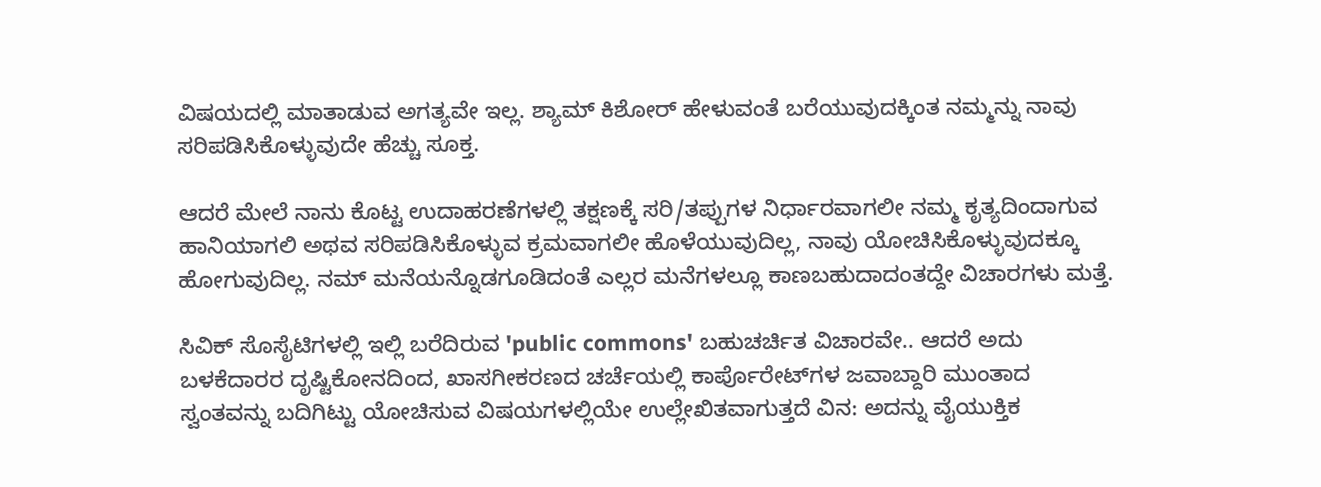ವಿಷಯದಲ್ಲಿ ಮಾತಾಡುವ ಅಗತ್ಯವೇ ಇಲ್ಲ. ಶ್ಯಾಮ್ ಕಿಶೋರ್ ಹೇಳುವಂತೆ ಬರೆಯುವುದಕ್ಕಿಂತ ನಮ್ಮನ್ನು ನಾವು ಸರಿಪಡಿಸಿಕೊಳ್ಳುವುದೇ ಹೆಚ್ಚು ಸೂಕ್ತ.

ಆದರೆ ಮೇಲೆ ನಾನು ಕೊಟ್ಟ ಉದಾಹರಣೆಗಳಲ್ಲಿ ತಕ್ಷಣಕ್ಕೆ ಸರಿ/ತಪ್ಪುಗಳ ನಿರ್ಧಾರವಾಗಲೀ ನಮ್ಮ ಕೃತ್ಯದಿಂದಾಗುವ ಹಾನಿಯಾಗಲಿ ಅಥವ ಸರಿಪಡಿಸಿಕೊಳ್ಳುವ ಕ್ರಮವಾಗಲೀ ಹೊಳೆಯುವುದಿಲ್ಲ, ನಾವು ಯೋಚಿಸಿಕೊಳ್ಳುವುದಕ್ಕೂ ಹೋಗುವುದಿಲ್ಲ. ನಮ್ ಮನೆಯನ್ನೊಡಗೂಡಿದಂತೆ ಎಲ್ಲರ ಮನೆಗಳಲ್ಲೂ ಕಾಣಬಹುದಾದಂತದ್ದೇ ವಿಚಾರಗಳು ಮತ್ತೆ.

ಸಿವಿಕ್ ಸೊಸೈಟಿಗಳಲ್ಲಿ ಇಲ್ಲಿ ಬರೆದಿರುವ 'public commons' ಬಹುಚರ್ಚಿತ ವಿಚಾರವೇ.. ಆದರೆ ಅದು ಬಳಕೆದಾರರ ದೃಷ್ಟಿಕೋನದಿಂದ, ಖಾಸಗೀಕರಣದ ಚರ್ಚೆಯಲ್ಲಿ ಕಾರ್ಪೊರೇಟ್‍ಗಳ ಜವಾಬ್ದಾರಿ ಮುಂತಾದ ಸ್ವಂತವನ್ನು ಬದಿಗಿಟ್ಟು ಯೋಚಿಸುವ ವಿಷಯಗಳಲ್ಲಿಯೇ ಉಲ್ಲೇಖಿತವಾಗುತ್ತದೆ ವಿನ: ಅದನ್ನು ವೈಯುಕ್ತಿಕ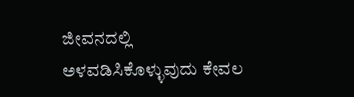ಜೀವನದಲ್ಲಿ ಅಳವಡಿಸಿಕೊಳ್ಳುವುದು ಕೇವಲ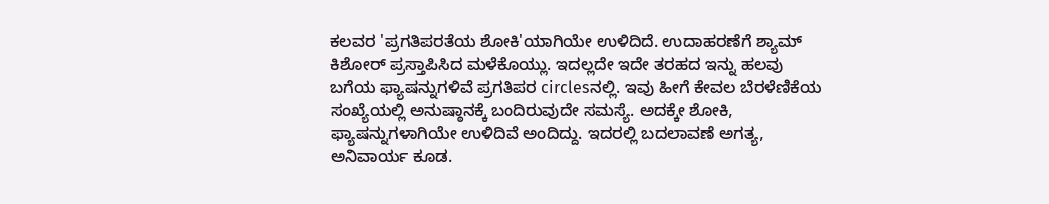ಕಲವರ 'ಪ್ರಗತಿಪರತೆಯ ಶೋಕಿ'ಯಾಗಿಯೇ ಉಳಿದಿದೆ. ಉದಾಹರಣೆಗೆ ಶ್ಯಾಮ್ ಕಿಶೋರ್ ಪ್ರಸ್ತಾಪಿಸಿದ ಮಳೆಕೊಯ್ಲು. ಇದಲ್ಲದೇ ಇದೇ ತರಹದ ಇನ್ನು ಹಲವು ಬಗೆಯ ಫ್ಯಾಷನ್ನುಗಳಿವೆ ಪ್ರಗತಿಪರ circlesನಲ್ಲಿ. ಇವು ಹೀಗೆ ಕೇವಲ ಬೆರಳೆಣಿಕೆಯ ಸಂಖ್ಯೆಯಲ್ಲಿ ಅನುಷ್ಠಾನಕ್ಕೆ ಬಂದಿರುವುದೇ ಸಮಸ್ಯೆ. ಅದಕ್ಕೇ ಶೋಕಿ, ಫ್ಯಾಷನ್ನುಗಳಾಗಿಯೇ ಉಳಿದಿವೆ ಅಂದಿದ್ದು. ಇದರಲ್ಲಿ ಬದಲಾವಣೆ ಅಗತ್ಯ, ಅನಿವಾರ್ಯ ಕೂಡ.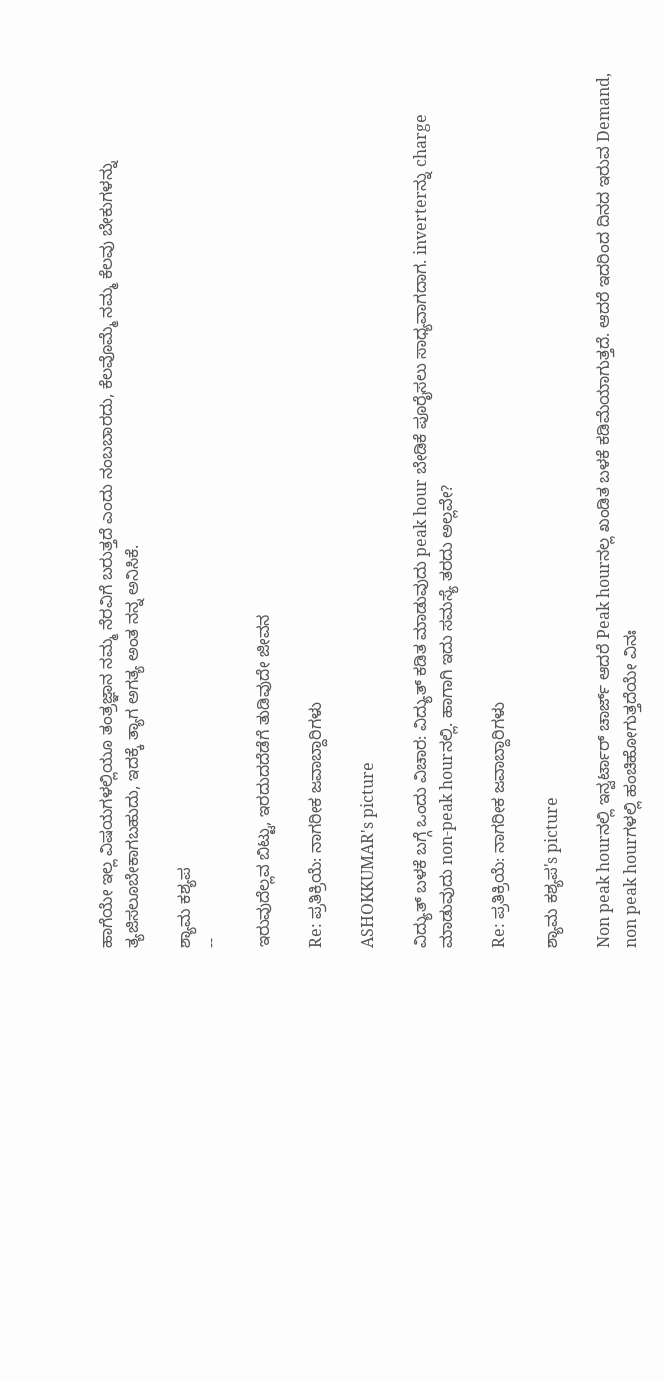ಹಾಗೆಯೇ ಇಲ್ಲ ವಿಷಯಗಳಲ್ಲಿಯೂ ತಂತ್ರಜ್ಞಾನ ನಮ್ಮ ನೆರವಿಗೆ ಬರುತ್ತದೆ ಎಂದು ನಂಬಬಾರದು, ಕೆಲವೊಮ್ಮೆ ನಮ್ಮ ಕೆಲವು ಬೇಕುಗಳನ್ನು ತ್ಯಜಿಸಲೂಬೇಕಾಗಬಹುದು, ಇದಕ್ಕೆ ತ್ಯಾಗ ಅಗತ್ಯ ಅಂತ ನನ್ನ ಅನಿಸಿಕೆ.

ಶ್ಯಾಮ ಕಶ್ಯಪ
--

ಇರುವುದೆಲ್ಲವ ಬಿಟ್ಟು, ಇರದುದದೆಡೆಗೆ ತುಡಿವುದೇ ಜೀವನ

Re: ಪ್ರತಿಕ್ರಿಯೆ: ನಾಗರೀಕ ಜವಾಬ್ದಾರಿಗಳು

ASHOKKUMAR's picture

ವಿದ್ಯುತ್ ಬಳಕೆ ಬಗ್ಗೆ ಒಂದು ವಿಚಾರ: ವಿದ್ಯುತ್ ಕಡಿತ ಮಾಡುವುದು peak hour ಬೇಡಿಕೆ ಪೂರೈಸಲು ಸಾಧ್ಯವಾಗದಾಗ. inverterನ್ನು charge ಮಾಡುವುದು non-peak hourನಲ್ಲಿ. ಹಾಗಾಗಿ ಇದು ಸಮಸ್ಯೆ ತರದು ಅಲ್ಲವೇ?

Re: ಪ್ರತಿಕ್ರಿಯೆ: ನಾಗರೀಕ ಜವಾಬ್ದಾರಿಗಳು

ಶ್ಯಾಮ ಕಶ್ಯಪ's picture

Non peak hourನಲ್ಲಿ ಇನ್ವರ್ಟಾರ್ ಚಾರ್ಜ್ ಆದರೆ Peak hourನಲ್ಲ ಖಂಡಿತ ಬಳಕೆ ಕಡಿಮೆಯಾಗುತ್ತದೆ. ಆದರೆ ಇದರಿಂದ ದಿನದ ಇರುವ Demand, non peak hourಗಳಲ್ಲಿ ಹಂಚಿಹೋಗುತ್ತದೆಯೇ ವಿನಃ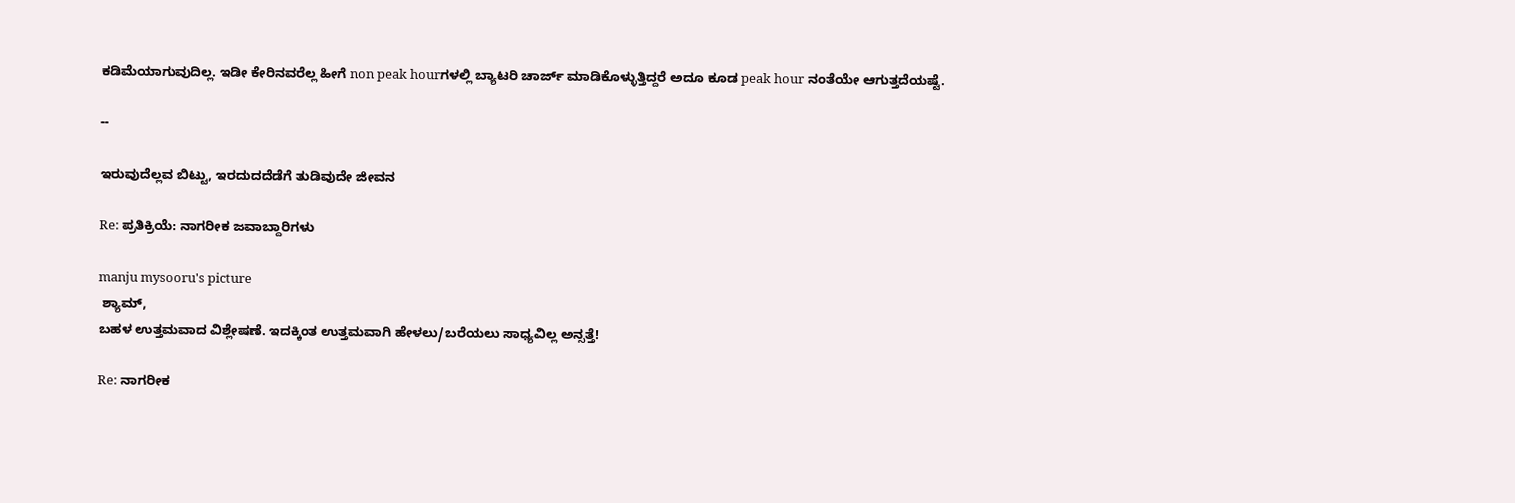ಕಡಿಮೆಯಾಗುವುದಿಲ್ಲ. ಇಡೀ ಕೇರಿನವರೆಲ್ಲ ಹೀಗೆ non peak hourಗಳಲ್ಲಿ ಬ್ಯಾಟರಿ ಚಾರ್ಜ್ ಮಾಡಿಕೊಳ್ಳುತ್ತಿದ್ದರೆ ಅದೂ ಕೂಡ peak hour ನಂತೆಯೇ ಆಗುತ್ತದೆಯಷ್ಟೆ.

--

ಇರುವುದೆಲ್ಲವ ಬಿಟ್ಟು, ಇರದುದದೆಡೆಗೆ ತುಡಿವುದೇ ಜೀವನ

Re: ಪ್ರತಿಕ್ರಿಯೆ: ನಾಗರೀಕ ಜವಾಬ್ದಾರಿಗಳು

manju mysooru's picture
 ಶ್ಯಾಮ್,
ಬಹಳ ಉತ್ತಮವಾದ ವಿಶ್ಲೇಷಣೆ. ಇದಕ್ಕಿಂತ ಉತ್ತಮವಾಗಿ ಹೇಳಲು/ಬರೆಯಲು ಸಾಧ್ಯವಿಲ್ಲ ಅನ್ಸತ್ತೆ!

Re: ನಾಗರೀಕ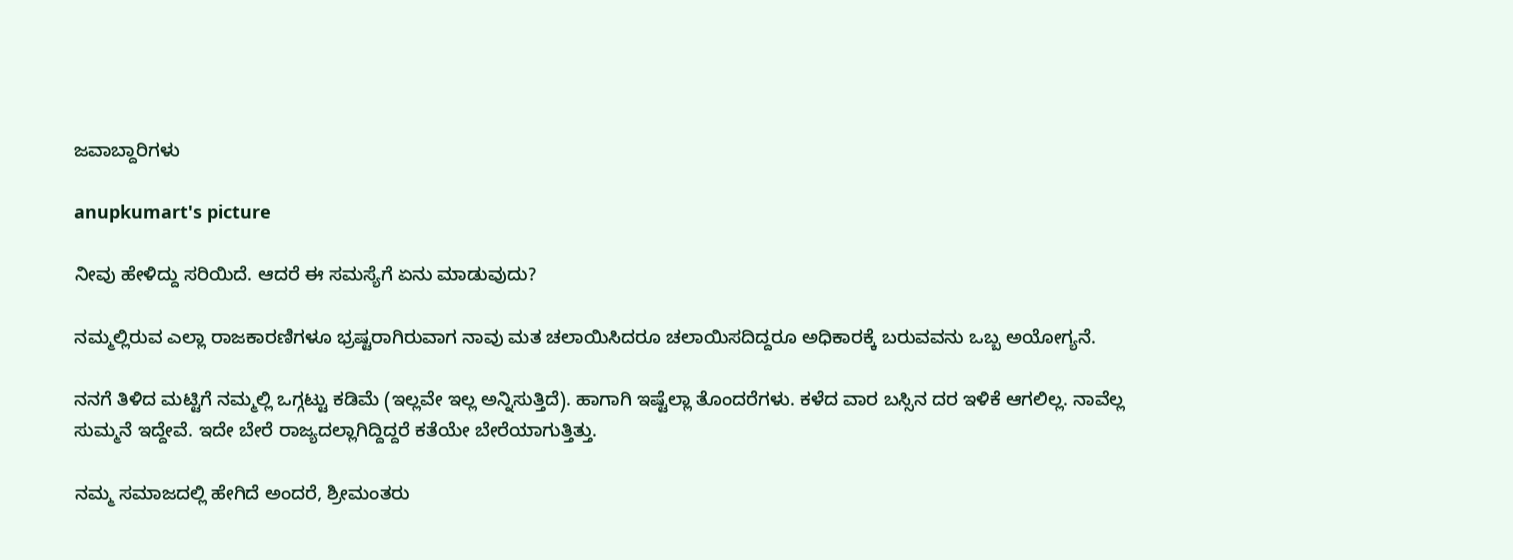ಜವಾಬ್ದಾರಿಗಳು

anupkumart's picture

ನೀವು ಹೇಳಿದ್ದು ಸರಿಯಿದೆ. ಆದರೆ ಈ ಸಮಸ್ಯೆಗೆ ಏನು ಮಾಡುವುದು?

ನಮ್ಮಲ್ಲಿರುವ ಎಲ್ಲಾ ರಾಜಕಾರಣಿಗಳೂ ಭ್ರಷ್ಟರಾಗಿರುವಾಗ ನಾವು ಮತ ಚಲಾಯಿಸಿದರೂ ಚಲಾಯಿಸದಿದ್ದರೂ ಅಧಿಕಾರಕ್ಕೆ ಬರುವವನು ಒಬ್ಬ ಅಯೋಗ್ಯನೆ.

ನನಗೆ ತಿಳಿದ ಮಟ್ಟಿಗೆ ನಮ್ಮಲ್ಲಿ ಒಗ್ಗಟ್ಟು ಕಡಿಮೆ (ಇಲ್ಲವೇ ಇಲ್ಲ ಅನ್ನಿಸುತ್ತಿದೆ). ಹಾಗಾಗಿ ಇಷ್ಟೆಲ್ಲಾ ತೊಂದರೆಗಳು. ಕಳೆದ ವಾರ ಬಸ್ಸಿನ ದರ ಇಳಿಕೆ ಆಗಲಿಲ್ಲ. ನಾವೆಲ್ಲ ಸುಮ್ಮನೆ ಇದ್ದೇವೆ. ಇದೇ ಬೇರೆ ರಾಜ್ಯದಲ್ಲಾಗಿದ್ದಿದ್ದರೆ ಕತೆಯೇ ಬೇರೆಯಾಗುತ್ತಿತ್ತು.

ನಮ್ಮ ಸಮಾಜದಲ್ಲಿ ಹೇಗಿದೆ ಅಂದರೆ, ಶ್ರೀಮಂತರು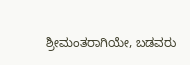ಶ್ರೀಮಂತರಾಗಿಯೇ, ಬಡವರು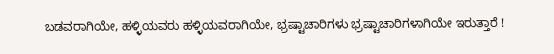ಬಡವರಾಗಿಯೇ, ಹಳ್ಳಿಯವರು ಹಳ್ಳಿಯವರಾಗಿಯೇ, ಭ್ರಷ್ಟಾಚಾರಿಗಳು ಭ್ರಷ್ಟಾಚಾರಿಗಳಾಗಿಯೇ ಇರುತ್ತಾರೆ !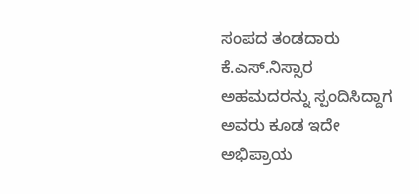ಸಂಪದ ತಂಡದಾರು ಕೆ.ಎಸ್.ನಿಸ್ಸಾರ ಅಹಮದರನ್ನು ಸ್ಪಂದಿಸಿದ್ದಾಗ ಅವರು ಕೂಡ ಇದೇ ಅಭಿಪ್ರಾಯ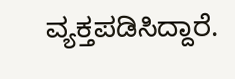ವ್ಯಕ್ತಪಡಿಸಿದ್ದಾರೆ.